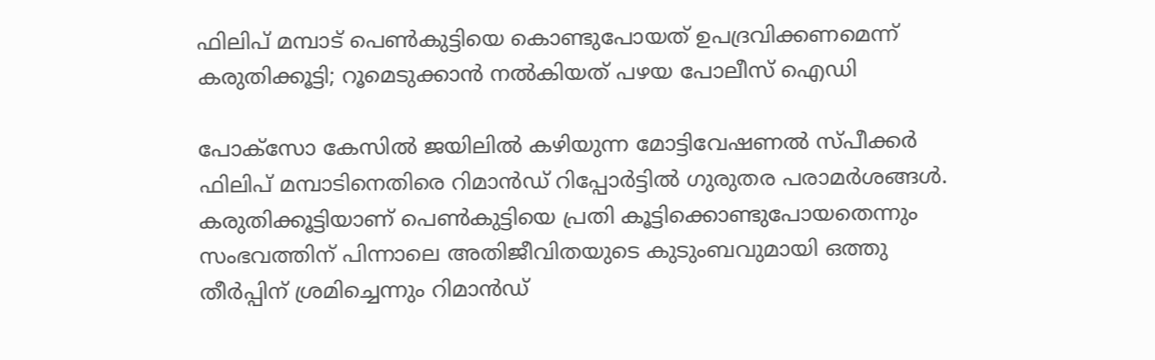ഫിലിപ് മമ്പാട് പെൺകുട്ടിയെ കൊണ്ടുപോയത് ഉപദ്രവിക്കണമെന്ന് കരുതിക്കൂട്ടി; റൂമെടുക്കാൻ നൽകിയത് പഴയ പോലീസ് ഐഡി

പോക്സോ കേസിൽ ജയിലിൽ കഴിയുന്ന മോട്ടിവേഷണൽ സ്പീക്കർ ഫിലിപ് മമ്പാടിനെതിരെ റിമാൻഡ് റിപ്പോർട്ടിൽ ഗുരുതര പരാമർശങ്ങൾ. കരുതിക്കൂട്ടിയാണ് പെൺകുട്ടിയെ പ്രതി കൂട്ടിക്കൊണ്ടുപോയതെന്നും സംഭവത്തിന് പിന്നാലെ അതിജീവിതയുടെ കുടുംബവുമായി ഒത്തു തീർപ്പിന് ശ്രമിച്ചെന്നും റിമാൻഡ്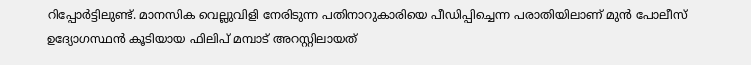റിപ്പോർട്ടിലുണ്ട്. മാനസിക വെല്ലുവിളി നേരിടുന്ന പതിനാറുകാരിയെ പീഡിപ്പിച്ചെന്ന പരാതിയിലാണ് മുൻ പോലീസ് ഉദ്യോഗസ്ഥൻ കൂടിയായ ഫിലിപ് മമ്പാട് അറസ്റ്റിലായത്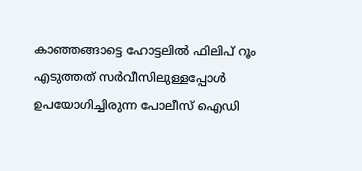കാഞ്ഞങ്ങാട്ടെ ഹോട്ടലിൽ ഫിലിപ് റൂം എടുത്തത് സർവീസിലുള്ളപ്പോൾ ഉപയോഗിച്ചിരുന്ന പോലീസ് ഐഡി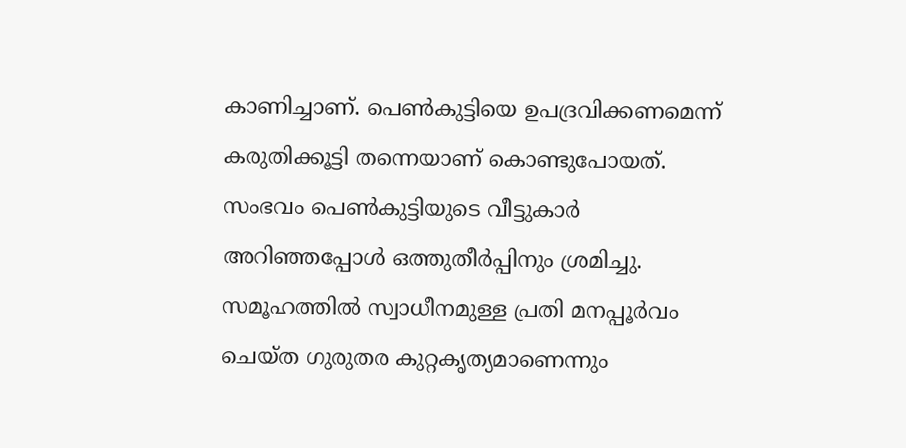കാണിച്ചാണ്. പെൺകുട്ടിയെ ഉപദ്രവിക്കണമെന്ന് കരുതിക്കൂട്ടി തന്നെയാണ് കൊണ്ടുപോയത്. സംഭവം പെൺകുട്ടിയുടെ വീട്ടുകാർ അറിഞ്ഞപ്പോൾ ഒത്തുതീർപ്പിനും ശ്രമിച്ചു.
സമൂഹത്തിൽ സ്വാധീനമുള്ള പ്രതി മനപ്പൂർവം ചെയ്ത ഗുരുതര കുറ്റകൃത്യമാണെന്നും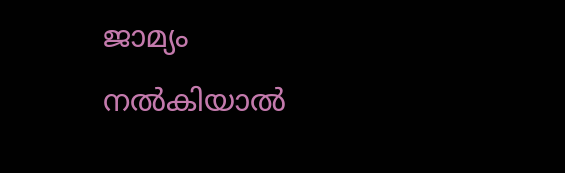ജാമ്യം നൽകിയാൽ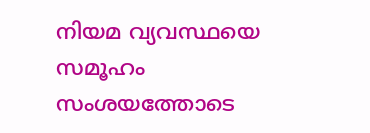നിയമ വ്യവസ്ഥയെ സമൂഹം സംശയത്തോടെ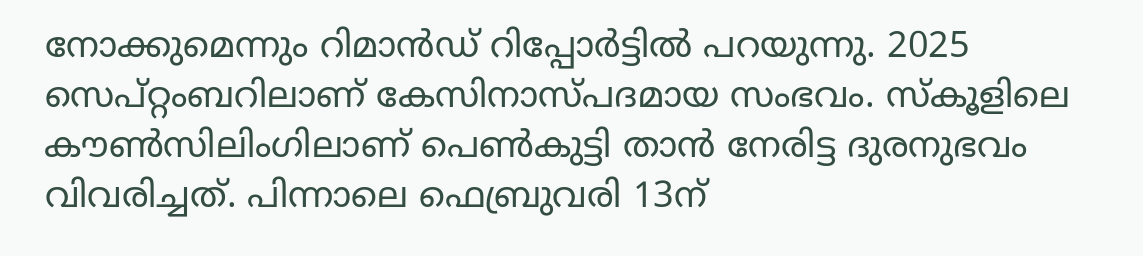നോക്കുമെന്നും റിമാൻഡ് റിപ്പോർട്ടിൽ പറയുന്നു. 2025 സെപ്റ്റംബറിലാണ് കേസിനാസ്പദമായ സംഭവം. സ്കൂളിലെ കൗൺസിലിംഗിലാണ് പെൺകുട്ടി താൻ നേരിട്ട ദുരനുഭവം വിവരിച്ചത്. പിന്നാലെ ഫെബ്രുവരി 13ന്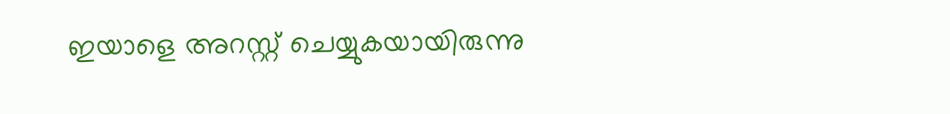ഇയാളെ അറസ്റ്റ് ചെയ്യുകയായിരുന്നു